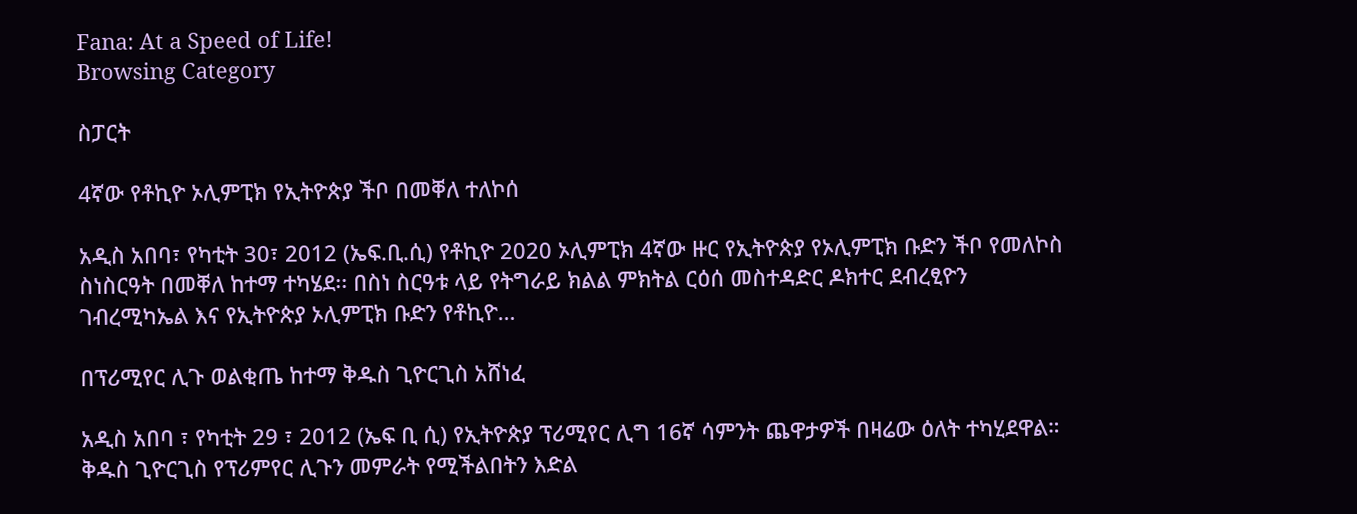Fana: At a Speed of Life!
Browsing Category

ስፓርት

4ኛው የቶኪዮ ኦሊምፒክ የኢትዮጵያ ችቦ በመቐለ ተለኮሰ

አዲስ አበባ፣ የካቲት 30፣ 2012 (ኤፍ.ቢ.ሲ) የቶኪዮ 2020 ኦሊምፒክ 4ኛው ዙር የኢትዮጵያ የኦሊምፒክ ቡድን ችቦ የመለኮስ ስነስርዓት በመቐለ ከተማ ተካሄደ፡፡ በስነ ስርዓቱ ላይ የትግራይ ክልል ምክትል ርዕሰ መስተዳድር ዶክተር ደብረፂዮን ገብረሚካኤል እና የኢትዮጵያ ኦሊምፒክ ቡድን የቶኪዮ…

በፕሪሚየር ሊጉ ወልቂጤ ከተማ ቅዱስ ጊዮርጊስ አሸነፈ

አዲስ አበባ ፣ የካቲት 29 ፣ 2012 (ኤፍ ቢ ሲ) የኢትዮጵያ ፕሪሚየር ሊግ 16ኛ ሳምንት ጨዋታዎች በዛሬው ዕለት ተካሂደዋል።   ቅዱስ ጊዮርጊስ የፕሪምየር ሊጉን መምራት የሚችልበትን እድል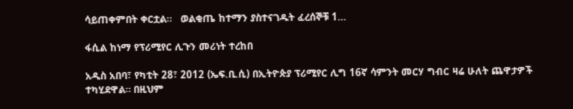ሳይጠቀምበት ቀርቷል።   ወልቂጤ ከተማን ያስተናገዱት ፈረሰኞቹ 1…

ፋሲል ከነማ የፕሪሚየር ሊጉን መሪነት ተረከበ

አዲስ አበባ፣ የካቲት 28፣ 2012 (ኤፍ.ቢ.ሲ) በኢትዮጵያ ፕሪሚየር ሊግ 16ኛ ሳምንት መርሃ ግብር ዛሬ ሁለት ጨዋታዎች ተካሂደዋል። በዚህም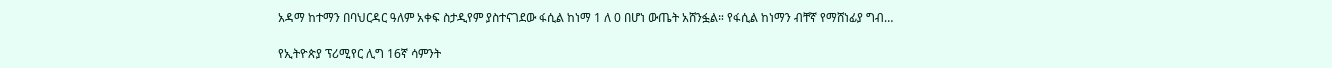አዳማ ከተማን በባህርዳር ዓለም አቀፍ ስታዲየም ያስተናገደው ፋሲል ከነማ 1 ለ 0 በሆነ ውጤት አሸንፏል። የፋሲል ከነማን ብቸኛ የማሸነፊያ ግብ…

የኢትዮጵያ ፕሪሚየር ሊግ 16ኛ ሳምንት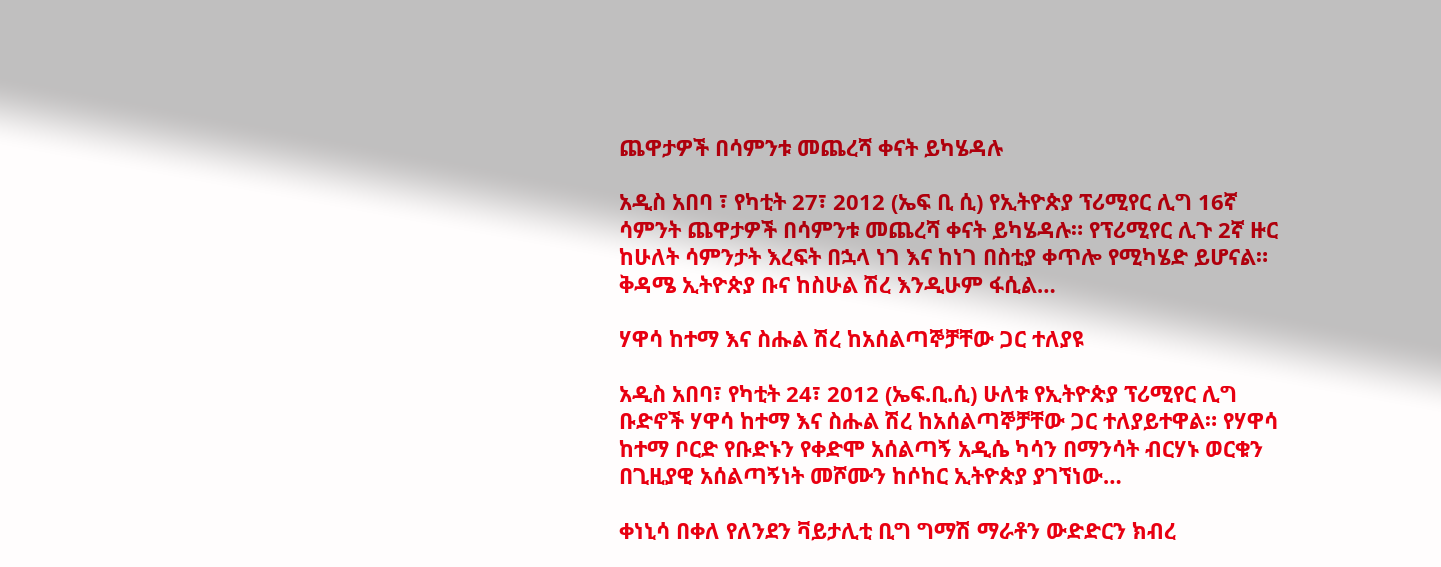ጨዋታዎች በሳምንቱ መጨረሻ ቀናት ይካሄዳሉ

አዲስ አበባ ፣ የካቲት 27፣ 2012 (ኤፍ ቢ ሲ) የኢትዮጵያ ፕሪሚየር ሊግ 16ኛ ሳምንት ጨዋታዎች በሳምንቱ መጨረሻ ቀናት ይካሄዳሉ። የፕሪሚየር ሊጉ 2ኛ ዙር ከሁለት ሳምንታት እረፍት በኋላ ነገ እና ከነገ በስቲያ ቀጥሎ የሚካሄድ ይሆናል። ቅዳሜ ኢትዮጵያ ቡና ከስሁል ሽረ እንዲሁም ፋሲል…

ሃዋሳ ከተማ እና ስሑል ሽረ ከአሰልጣኞቻቸው ጋር ተለያዩ

አዲስ አበባ፣ የካቲት 24፣ 2012 (ኤፍ.ቢ.ሲ) ሁለቱ የኢትዮጵያ ፕሪሚየር ሊግ ቡድኖች ሃዋሳ ከተማ እና ስሑል ሽረ ከአሰልጣኞቻቸው ጋር ተለያይተዋል። የሃዋሳ ከተማ ቦርድ የቡድኑን የቀድሞ አሰልጣኝ አዲሴ ካሳን በማንሳት ብርሃኑ ወርቁን በጊዚያዊ አሰልጣኝነት መሾሙን ከሶከር ኢትዮጵያ ያገኘነው…

ቀነኒሳ በቀለ የለንደን ቫይታሊቲ ቢግ ግማሽ ማራቶን ውድድርን ክብረ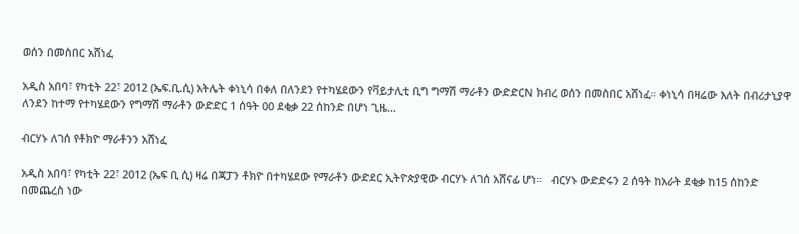ወሰን በመስበር አሸነፈ

አዲስ አበባ፣ የካቲት 22፣ 2012 (ኤፍ.ቢ.ሲ) አትሌት ቀነኒሳ በቀለ በለንደን የተካሄደውን የቫይታሊቲ ቢግ ግማሽ ማራቶን ውድድርN ክብረ ወሰን በመስበር አሸነፈ። ቀነኒሳ በዛሬው እለት በብሪታኒያዋ ለንደን ከተማ የተካሄደውን የግማሽ ማራቶን ውድድር 1 ሰዓት 00 ደቂቃ 22 ሰከንድ በሆነ ጊዜ…

ብርሃኑ ለገሰ የቶክዮ ማራቶንን አሸነፈ

አዲስ አበባ፣ የካቲት 22፣ 2012 (ኤፍ ቢ ሲ) ዛሬ በጃፓን ቶክዮ በተካሄደው የማራቶን ውድደር ኢትዮጵያዊው ብርሃኑ ለገሰ አሸናፊ ሆነ።   ብርሃኑ ውድድሩን 2 ሰዓት ከአራት ደቂቃ ከ15 ሰከንድ በመጨረስ ነው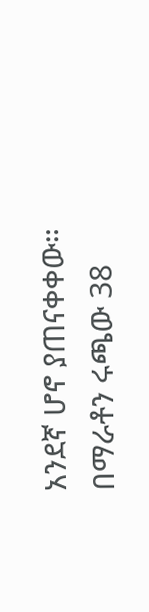አንደኛ ሆኖ ያጠናቀቀው።   በማራቶን ሩጫው 38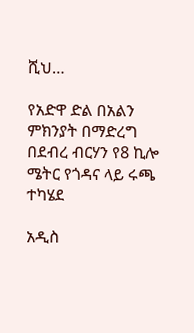ሺህ…

የአድዋ ድል በአልን ምክንያት በማድረግ በደብረ ብርሃን የ8 ኪሎ ሜትር የጎዳና ላይ ሩጫ ተካሄደ

አዲስ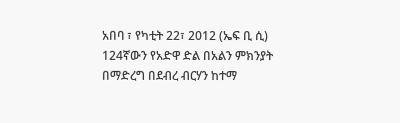አበባ ፣ የካቲት 22፣ 2012 (ኤፍ ቢ ሲ) 124ኛውን የአድዋ ድል በአልን ምክንያት በማድረግ በደብረ ብርሃን ከተማ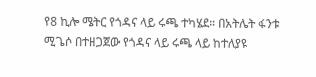የ8 ኪሎ ሜትር የጎዳና ላይ ሩጫ ተካሄደ። በአትሌት ፋንቱ ሚጌሶ በተዘጋጀው የጎዳና ላይ ሩጫ ላይ ከተለያዩ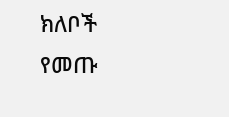ክለቦች የመጡ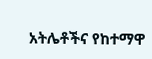አትሌቶችና የከተማዋ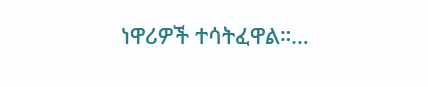ነዋሪዎች ተሳትፈዋል።…